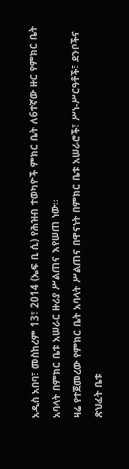አዲስ አበባ፣ መስከረም 13፣ 2014 (ኤፍ ቢ ሲ) የሕዝብ ተወካዮች ምክር ቤት ለ6ተኛው ዙር የምክር ቤት አባላት በምክር ቤቱ አሠራር ዙሪያ ሥልጠና እየሠጠ ነው፡፡
ዛሬ የተጀመረው የምክር ቤት አባላት ሥልጠና በዋናነት በምክር ቤቱ አሠራሮች፣ ሥነ-ሥርዓቶች፣ ደንቦችና ጽህፈት ቤቱ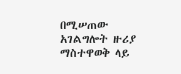በሚሠጠው አገልግሎት ዙሪያ ማስተዋወቅ ላይ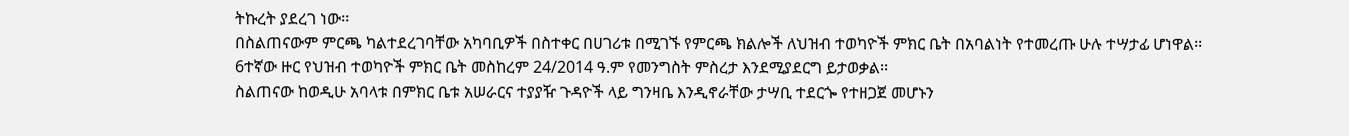ትኩረት ያደረገ ነው፡፡
በስልጠናውም ምርጫ ካልተደረገባቸው አካባቢዎች በስተቀር በሀገሪቱ በሚገኙ የምርጫ ክልሎች ለህዝብ ተወካዮች ምክር ቤት በአባልነት የተመረጡ ሁሉ ተሣታፊ ሆነዋል፡፡
6ተኛው ዙር የህዝብ ተወካዮች ምክር ቤት መስከረም 24/2014 ዓ.ም የመንግስት ምስረታ እንደሚያደርግ ይታወቃል፡፡
ስልጠናው ከወዲሁ አባላቱ በምክር ቤቱ አሠራርና ተያያዥ ጉዳዮች ላይ ግንዛቤ እንዲኖራቸው ታሣቢ ተደርጐ የተዘጋጀ መሆኑን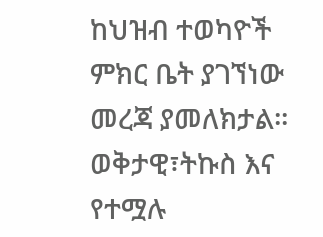ከህዝብ ተወካዮች ምክር ቤት ያገኘነው መረጃ ያመለክታል፡፡
ወቅታዊ፣ትኩስ እና የተሟሉ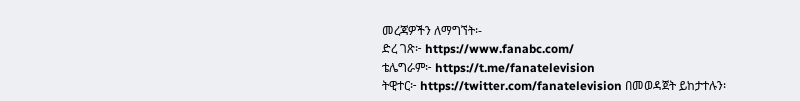መረጃዎችን ለማግኘት፡-
ድረ ገጽ፦ https://www.fanabc.com/
ቴሌግራም፦ https://t.me/fanatelevision
ትዊተር፦ https://twitter.com/fanatelevision በመወዳጀት ይከታተሉን፡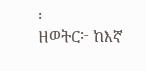፡
ዘወትር፦ ከእኛ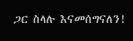ጋር ስላሉ እናመሰግናለን!